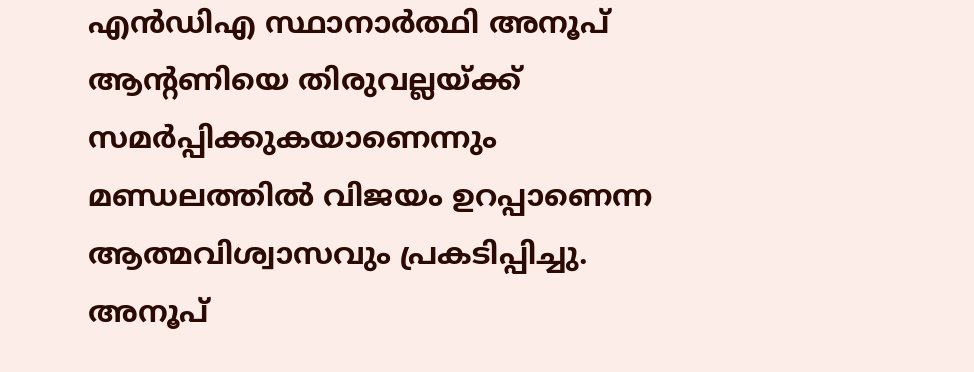എൻഡിഎ സ്ഥാനാർത്ഥി അനൂപ് ആന്റണിയെ തിരുവല്ലയ്ക്ക് സമർപ്പിക്കുകയാണെന്നും മണ്ഡലത്തിൽ വിജയം ഉറപ്പാണെന്ന ആത്മവിശ്വാസവും പ്രകടിപ്പിച്ചു. അനൂപ്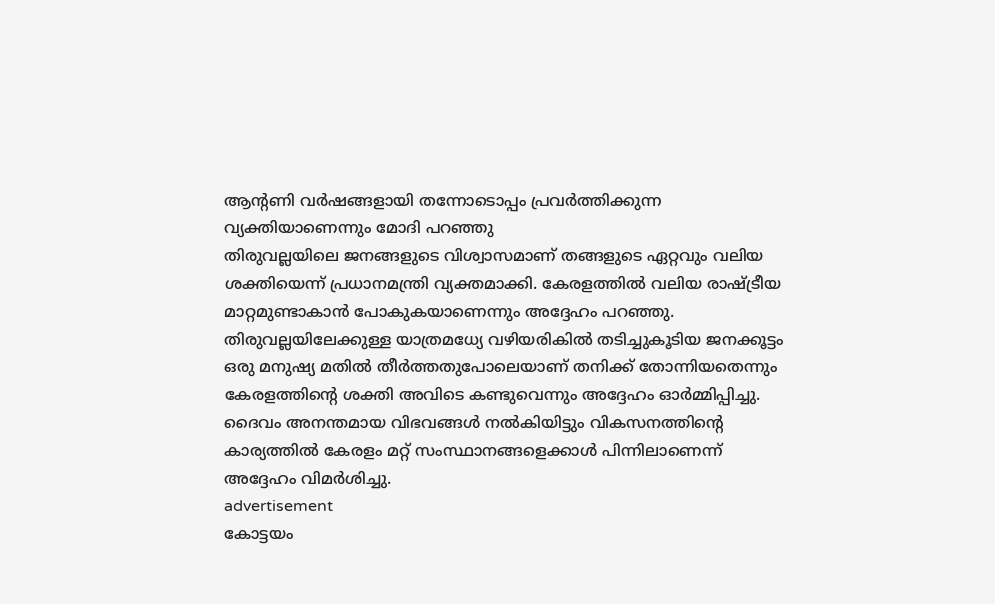ആന്റണി വർഷങ്ങളായി തന്നോടൊപ്പം പ്രവർത്തിക്കുന്ന വ്യക്തിയാണെന്നും മോദി പറഞ്ഞു
തിരുവല്ലയിലെ ജനങ്ങളുടെ വിശ്വാസമാണ് തങ്ങളുടെ ഏറ്റവും വലിയ ശക്തിയെന്ന് പ്രധാനമന്ത്രി വ്യക്തമാക്കി. കേരളത്തിൽ വലിയ രാഷ്ട്രീയ മാറ്റമുണ്ടാകാൻ പോകുകയാണെന്നും അദ്ദേഹം പറഞ്ഞു. തിരുവല്ലയിലേക്കുള്ള യാത്രമധ്യേ വഴിയരികിൽ തടിച്ചുകൂടിയ ജനക്കൂട്ടം ഒരു മനുഷ്യ മതിൽ തീർത്തതുപോലെയാണ് തനിക്ക് തോന്നിയതെന്നും കേരളത്തിന്റെ ശക്തി അവിടെ കണ്ടുവെന്നും അദ്ദേഹം ഓർമ്മിപ്പിച്ചു. ദൈവം അനന്തമായ വിഭവങ്ങൾ നൽകിയിട്ടും വികസനത്തിന്റെ കാര്യത്തിൽ കേരളം മറ്റ് സംസ്ഥാനങ്ങളെക്കാൾ പിന്നിലാണെന്ന് അദ്ദേഹം വിമർശിച്ചു.
advertisement
കോട്ടയം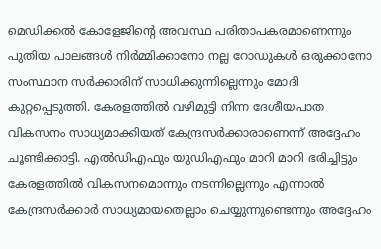മെഡിക്കൽ കോളേജിന്റെ അവസ്ഥ പരിതാപകരമാണെന്നും പുതിയ പാലങ്ങൾ നിർമ്മിക്കാനോ നല്ല റോഡുകൾ ഒരുക്കാനോ സംസ്ഥാന സർക്കാരിന് സാധിക്കുന്നില്ലെന്നും മോദി കുറ്റപ്പെടുത്തി. കേരളത്തിൽ വഴിമുട്ടി നിന്ന ദേശീയപാത വികസനം സാധ്യമാക്കിയത് കേന്ദ്രസർക്കാരാണെന്ന് അദ്ദേഹം ചൂണ്ടിക്കാട്ടി. എൽഡിഎഫും യുഡിഎഫും മാറി മാറി ഭരിച്ചിട്ടും കേരളത്തിൽ വികസനമൊന്നും നടന്നില്ലെന്നും എന്നാൽ കേന്ദ്രസർക്കാർ സാധ്യമായതെല്ലാം ചെയ്യുന്നുണ്ടെന്നും അദ്ദേഹം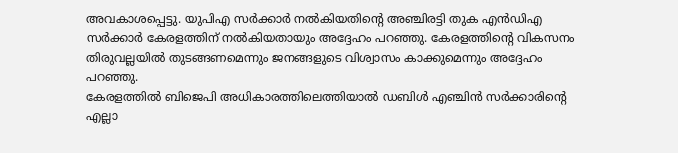അവകാശപ്പെട്ടു. യുപിഎ സർക്കാർ നൽകിയതിന്റെ അഞ്ചിരട്ടി തുക എൻഡിഎ സർക്കാർ കേരളത്തിന് നൽകിയതായും അദ്ദേഹം പറഞ്ഞു. കേരളത്തിന്റെ വികസനം തിരുവല്ലയിൽ തുടങ്ങണമെന്നും ജനങ്ങളുടെ വിശ്വാസം കാക്കുമെന്നും അദ്ദേഹം പറഞ്ഞു.
കേരളത്തിൽ ബിജെപി അധികാരത്തിലെത്തിയാൽ ഡബിൾ എഞ്ചിൻ സർക്കാരിന്റെ എല്ലാ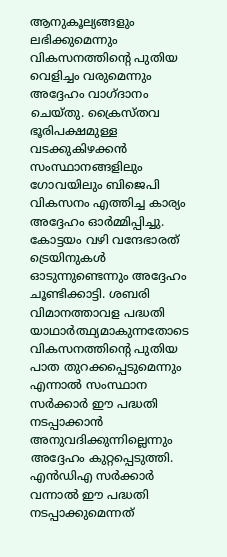ആനുകൂല്യങ്ങളും ലഭിക്കുമെന്നും വികസനത്തിന്റെ പുതിയ വെളിച്ചം വരുമെന്നും അദ്ദേഹം വാഗ്ദാനം ചെയ്തു. ക്രൈസ്തവ ഭൂരിപക്ഷമുള്ള വടക്കുകിഴക്കൻ സംസ്ഥാനങ്ങളിലും ഗോവയിലും ബിജെപി വികസനം എത്തിച്ച കാര്യം അദ്ദേഹം ഓർമ്മിപ്പിച്ചു. കോട്ടയം വഴി വന്ദേഭാരത് ട്രെയിനുകൾ ഓടുന്നുണ്ടെന്നും അദ്ദേഹം ചൂണ്ടിക്കാട്ടി. ശബരി വിമാനത്താവള പദ്ധതി യാഥാർത്ഥ്യമാകുന്നതോടെ വികസനത്തിന്റെ പുതിയ പാത തുറക്കപ്പെടുമെന്നും എന്നാൽ സംസ്ഥാന സർക്കാർ ഈ പദ്ധതി നടപ്പാക്കാൻ അനുവദിക്കുന്നില്ലെന്നും അദ്ദേഹം കുറ്റപ്പെടുത്തി. എൻഡിഎ സർക്കാർ വന്നാൽ ഈ പദ്ധതി നടപ്പാക്കുമെന്നത്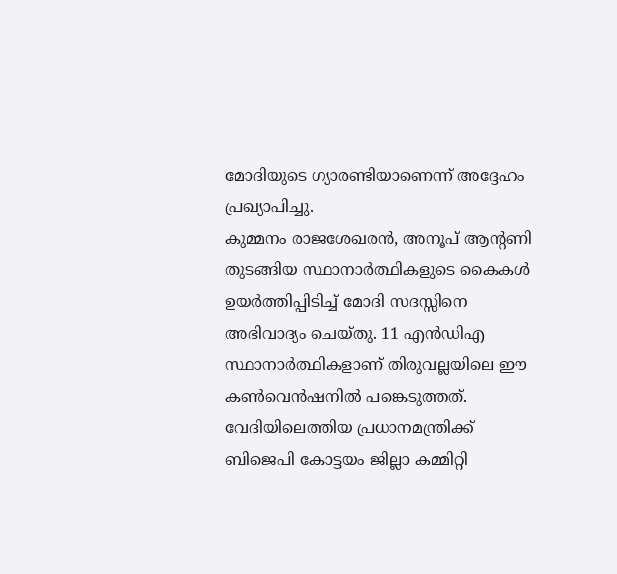മോദിയുടെ ഗ്യാരണ്ടിയാണെന്ന് അദ്ദേഹം പ്രഖ്യാപിച്ചു.
കുമ്മനം രാജശേഖരൻ, അനൂപ് ആന്റണി തുടങ്ങിയ സ്ഥാനാർത്ഥികളുടെ കൈകൾ ഉയർത്തിപ്പിടിച്ച് മോദി സദസ്സിനെ അഭിവാദ്യം ചെയ്തു. 11 എൻഡിഎ സ്ഥാനാർത്ഥികളാണ് തിരുവല്ലയിലെ ഈ കൺവെൻഷനിൽ പങ്കെടുത്തത്. വേദിയിലെത്തിയ പ്രധാനമന്ത്രിക്ക് ബിജെപി കോട്ടയം ജില്ലാ കമ്മിറ്റി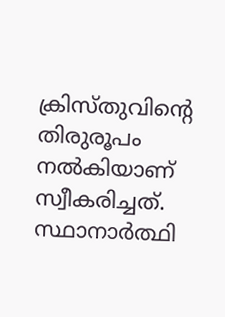ക്രിസ്തുവിന്റെ തിരുരൂപം നൽകിയാണ് സ്വീകരിച്ചത്. സ്ഥാനാർത്ഥി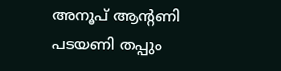അനൂപ് ആന്റണി പടയണി തപ്പും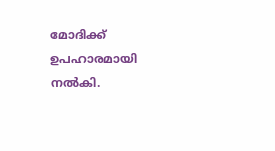മോദിക്ക് ഉപഹാരമായി നൽകി.